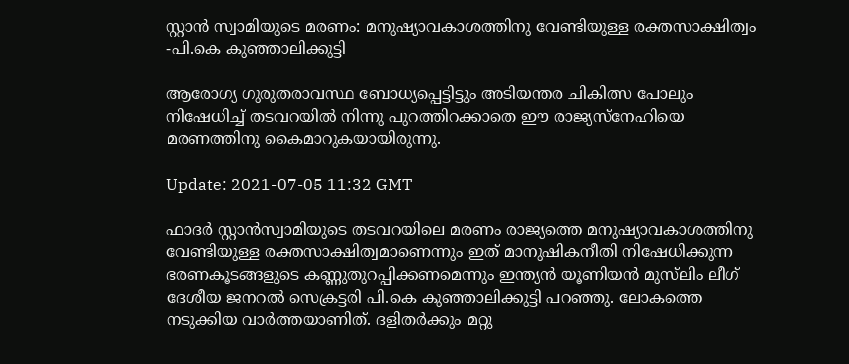സ്റ്റാന്‍ സ്വാമിയുടെ മരണം: മനുഷ്യാവകാശത്തിനു വേണ്ടിയുള്ള രക്തസാക്ഷിത്വം -പി.കെ കുഞ്ഞാലിക്കുട്ടി

ആരോഗ്യ ഗുരുതരാവസ്ഥ ബോധ്യപ്പെട്ടിട്ടും അടിയന്തര ചികിത്സ പോലും നിഷേധിച്ച് തടവറയില്‍ നിന്നു പുറത്തിറക്കാതെ ഈ രാജ്യസ്‌നേഹിയെ മരണത്തിനു കൈമാറുകയായിരുന്നു.

Update: 2021-07-05 11:32 GMT

ഫാദര്‍ സ്റ്റാന്‍സ്വാമിയുടെ തടവറയിലെ മരണം രാജ്യത്തെ മനുഷ്യാവകാശത്തിനു വേണ്ടിയുള്ള രക്തസാക്ഷിത്വമാണെന്നും ഇത് മാനുഷികനീതി നിഷേധിക്കുന്ന ഭരണകൂടങ്ങളുടെ കണ്ണുതുറപ്പിക്കണമെന്നും ഇന്ത്യന്‍ യൂണിയന്‍ മുസ്‌ലിം ലീഗ് ദേശീയ ജനറല്‍ സെക്രട്ടരി പി.കെ കുഞ്ഞാലിക്കുട്ടി പറഞ്ഞു. ലോകത്തെ നടുക്കിയ വാര്‍ത്തയാണിത്. ദളിതര്‍ക്കും മറ്റു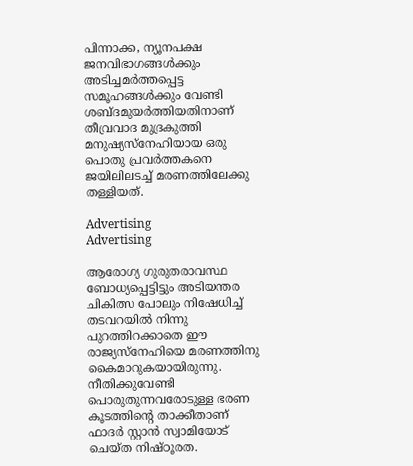പിന്നാക്ക, ന്യൂനപക്ഷ ജനവിഭാഗങ്ങള്‍ക്കും അടിച്ചമര്‍ത്തപ്പെട്ട സമൂഹങ്ങള്‍ക്കും വേണ്ടി ശബ്ദമുയര്‍ത്തിയതിനാണ് തീവ്രവാദ മുദ്രകുത്തി മനുഷ്യസ്‌നേഹിയായ ഒരു പൊതു പ്രവര്‍ത്തകനെ ജയിലിലടച്ച് മരണത്തിലേക്കു തള്ളിയത്.

Advertising
Advertising

ആരോഗ്യ ഗുരുതരാവസ്ഥ ബോധ്യപ്പെട്ടിട്ടും അടിയന്തര ചികിത്സ പോലും നിഷേധിച്ച് തടവറയില്‍ നിന്നു പുറത്തിറക്കാതെ ഈ രാജ്യസ്‌നേഹിയെ മരണത്തിനു കൈമാറുകയായിരുന്നു. നീതിക്കുവേണ്ടി പൊരുതുന്നവരോടുള്ള ഭരണ കൂടത്തിന്റെ താക്കീതാണ് ഫാദര്‍ സ്റ്റാന്‍ സ്വാമിയോട് ചെയ്ത നിഷ്ഠൂരത.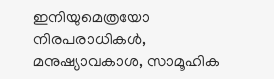ഇനിയുമെത്രയോ നിരപരാധികള്‍, മനുഷ്യാവകാശ, സാമൂഹിക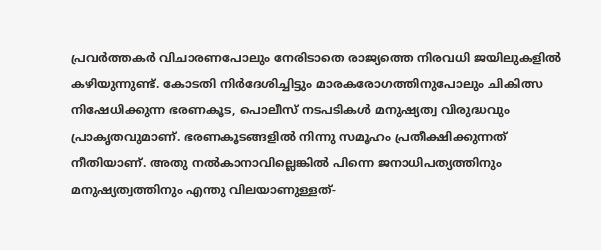പ്രവര്‍ത്തകര്‍ വിചാരണപോലും നേരിടാതെ രാജ്യത്തെ നിരവധി ജയിലുകളില്‍ കഴിയുന്നുണ്ട്. കോടതി നിര്‍ദേശിച്ചിട്ടും മാരകരോഗത്തിനുപോലും ചികിത്സ നിഷേധിക്കുന്ന ഭരണകൂട, പൊലീസ് നടപടികള്‍ മനുഷ്യത്വ വിരുദ്ധവും പ്രാകൃതവുമാണ്. ഭരണകൂടങ്ങളില്‍ നിന്നു സമൂഹം പ്രതീക്ഷിക്കുന്നത് നീതിയാണ്. അതു നല്‍കാനാവില്ലെങ്കില്‍ പിന്നെ ജനാധിപത്യത്തിനും മനുഷ്യത്വത്തിനും എന്തു വിലയാണുള്ളത്-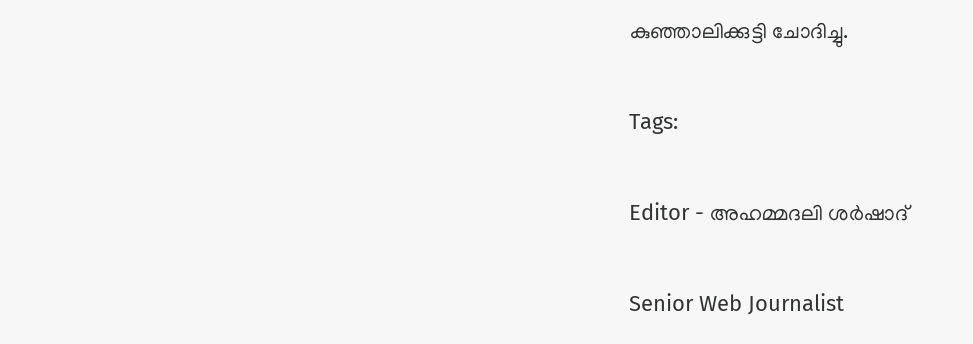കുഞ്ഞാലിക്കുട്ടി ചോദിച്ചു.

Tags:

Editor - അഹമ്മദലി ശര്‍ഷാദ്

Senior Web Journalist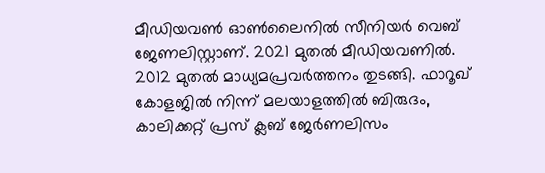മീഡിയവൺ ഓൺലൈനിൽ സീനിയർ വെബ് ജേണലിസ്റ്റാണ്. 2021 മുതൽ മീഡിയവണിൽ. 2012 മുതൽ മാധ്യമപ്രവർത്തനം തുടങ്ങി. ഫാറൂഖ് കോളജിൽ നിന്ന് മലയാളത്തിൽ ബിരുദം, കാലിക്കറ്റ് പ്രസ് ക്ലബ് ജേർണലിസം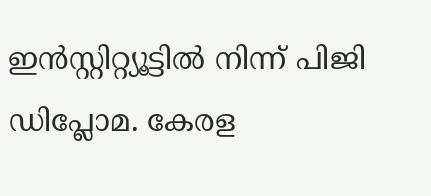ഇൻസ്റ്റിറ്റ്യൂട്ടിൽ നിന്ന് പിജി ഡിപ്ലോമ. കേരള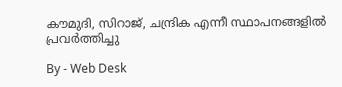കൗമുദി, സിറാജ്, ചന്ദ്രിക എന്നീ സ്ഥാപനങ്ങളിൽ പ്രവർത്തിച്ചു

By - Web Desk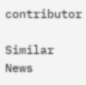contributor

Similar News